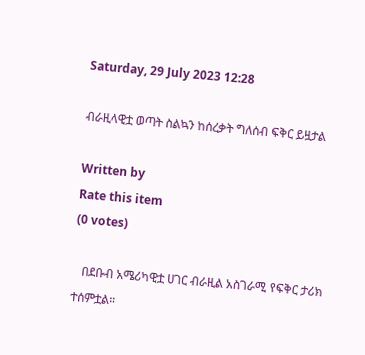Saturday, 29 July 2023 12:28

ብራዚላዊቷ ወጣት ስልኳን ከሰረቃት ግለሰብ ፍቅር ይዟታል

Written by
Rate this item
(0 votes)

   በደቡብ አሜሪካዊቷ ሀገር ብራዚል አስገራሚ የፍቅር ታሪክ ተሰምቷል።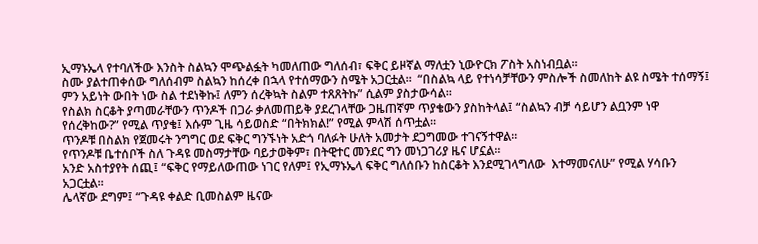ኢማኑኤላ የተባለችው እንስት ስልኳን ሞጭልፏት ካመለጠው ግለሰብ፣ ፍቅር ይዞኛል ማለቷን ኒውዮርክ ፖስት አስነብቧል።
ስሙ ያልተጠቀሰው ግለሰብም ስልኳን ከሰረቀ በኋላ የተሰማውን ስሜት አጋርቷል።  “በስልኳ ላይ የተነሳቻቸውን ምስሎች ስመለከት ልዩ ስሜት ተሰማኝ፤ ምን አይነት ውበት ነው ስል ተደነቅኩ፤ ለምን ሰረቅኳት ስልም ተጸጸትኩ” ሲልም ያስታውሳል።
የስልክ ስርቆት ያጣመራቸውን ጥንዶች በጋራ ቃለመጠይቅ ያደረገላቸው ጋዜጠኛም ጥያቄውን ያስከትላል፤ “ስልኳን ብቻ ሳይሆን ልቧንም ነዋ የሰረቅከው?” የሚል ጥያቄ፤ እሱም ጊዜ ሳይወስድ “በትክክል!” የሚል ምላሽ ሰጥቷል።
ጥንዶቹ በስልክ የጀመሩት ንግግር ወደ ፍቅር ግንኙነት አድጎ ባለፉት ሁለት አመታት ደጋግመው ተገናኝተዋል።
የጥንዶቹ ቤተሰቦች ስለ ጉዳዩ መስማታቸው ባይታወቅም፣ በትዊተር መንደር ግን መነጋገሪያ ዜና ሆኗል።
አንድ አስተያየት ሰጪ፤ “ፍቅር የማይለውጠው ነገር የለም፤ የኢማኑኤላ ፍቅር ግለሰቡን ከስርቆት እንደሚገላግለው  እተማመናለሁ” የሚል ሃሳቡን አጋርቷል።
ሌላኛው ደግም፤ “ጉዳዩ ቀልድ ቢመስልም ዜናው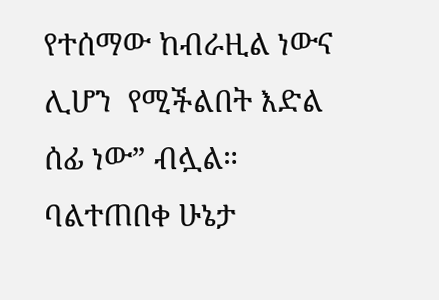የተሰማው ከብራዚል ነውና ሊሆን  የሚችልበት እድል ሰፊ ነው” ብሏል።
ባልተጠበቀ ሁኔታ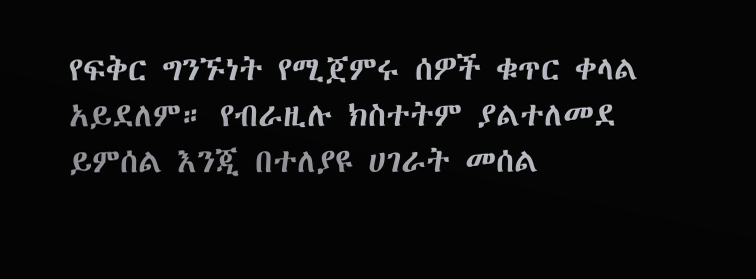የፍቅር ግንኙነት የሚጀምሩ ሰዎች ቁጥር ቀላል አይደለም። የብራዚሉ ክስተትም ያልተለመደ ይምሰል እንጂ በተለያዩ ሀገራት መሰል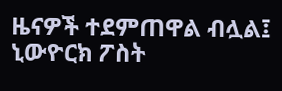ዜናዎች ተደምጠዋል ብሏል፤ ኒውዮርክ ፖስት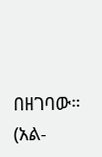በዘገባው።
(አል-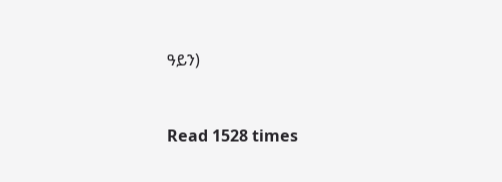ዓይን)



Read 1528 times